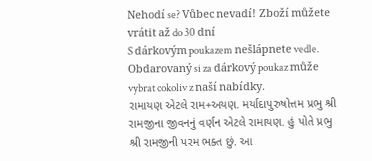Nehodí se? Vůbec nevadí! Zboží můžete vrátit až do 30 dní
S dárkovým poukazem nešlápnete vedle. Obdarovaný si za dárkový poukaz může vybrat cokoliv z naší nabídky.
રામાયણ એટલે રામ+અયણ. મર્યાદાપુરુષોત્તમ પ્રભુ શ્રી રામજીના જીવનનું વર્ણન એટલે રામાયણ. હું પોતે પ્રભુ શ્રી રામજીની પરમ ભક્ત છું. આ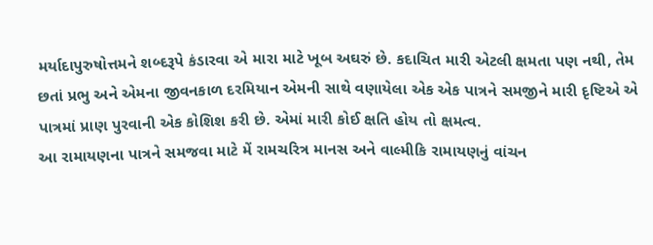મર્યાદાપુરુષોત્તમને શબ્દરૂપે કંડારવા એ મારા માટે ખૂબ અઘરું છે. કદાચિત મારી એટલી ક્ષમતા પણ નથી, તેમ છતાં પ્રભુ અને એમના જીવનકાળ દરમિયાન એમની સાથે વણાયેલા એક એક પાત્રને સમજીને મારી દૃષ્ટિએ એ પાત્રમાં પ્રાણ પુરવાની એક કોશિશ કરી છે. એમાં મારી કોઈ ક્ષતિ હોય તો ક્ષમત્વ.
આ રામાયણના પાત્રને સમજવા માટે મેં રામચરિત્ર માનસ અને વાલ્મીકિ રામાયણનું વાંચન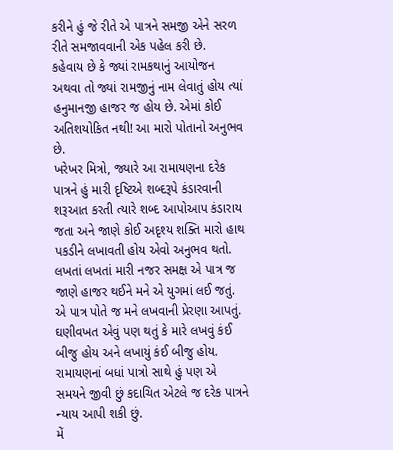કરીને હું જે રીતે એ પાત્રને સમજી એને સરળ રીતે સમજાવવાની એક પહેલ કરી છે.
કહેવાય છે કે જ્યાં રામકથાનું આયોજન અથવા તો જ્યાં રામજીનું નામ લેવાતું હોય ત્યાં હનુમાનજી હાજર જ હોય છે. એમાં કોઈ અતિશયોકિત નથી! આ મારો પોતાનો અનુભવ છે.
ખરેખર મિત્રો, જ્યારે આ રામાયણના દરેક પાત્રને હું મારી દૃષ્ટિએ શબ્દરૂપે કંડારવાની શરૂઆત કરતી ત્યારે શબ્દ આપોઆપ કંડારાય જતા અને જાણે કોઈ અદૃશ્ય શક્તિ મારો હાથ પકડીને લખાવતી હોય એવો અનુભવ થતો. લખતાં લખતાં મારી નજર સમક્ષ એ પાત્ર જ જાણે હાજર થઈને મને એ યુગમાં લઈ જતું. એ પાત્ર પોતે જ મને લખવાની પ્રેરણા આપતું.
ઘણીવખત એવું પણ થતું કે મારે લખવું કંઈ બીજુ હોય અને લખાયું કંઈ બીજુ હોય. રામાયણનાં બધાં પાત્રો સાથે હું પણ એ સમયને જીવી છું કદાચિત એટલે જ દરેક પાત્રને ન્યાય આપી શકી છું.
મેં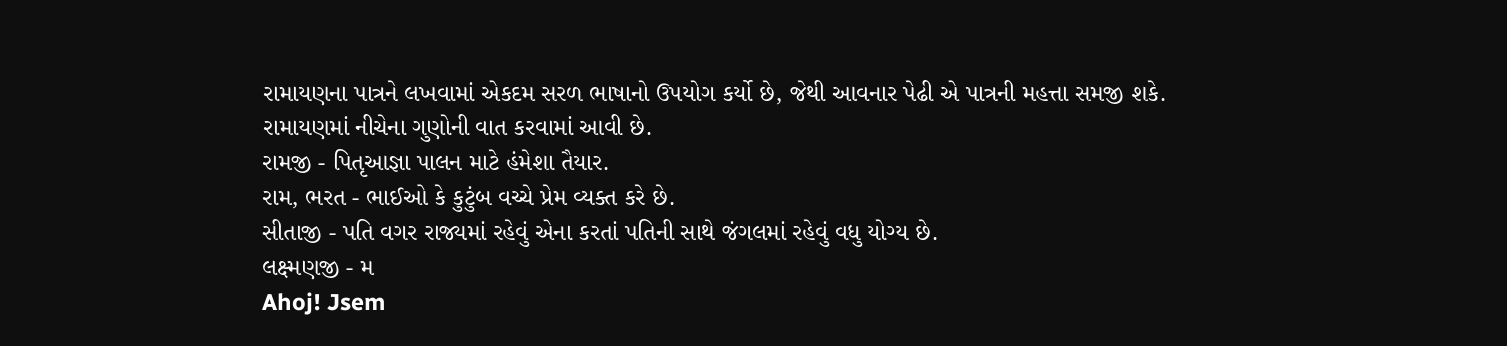રામાયણના પાત્રને લખવામાં એકદમ સરળ ભાષાનો ઉપયોગ કર્યો છે, જેથી આવનાર પેઢી એ પાત્રની મહત્તા સમજી શકે.
રામાયણમાં નીચેના ગુણોની વાત કરવામાં આવી છે.
રામજી - પિતૃઆજ્ઞા પાલન માટે હંમેશા તૈયાર.
રામ, ભરત - ભાઈઓ કે કુટુંબ વચ્ચે પ્રેમ વ્યક્ત કરે છે.
સીતાજી - પતિ વગર રાજ્યમાં રહેવું એના કરતાં પતિની સાથે જંગલમાં રહેવું વધુ યોગ્ય છે.
લક્ષ્મણજી - મ
Ahoj! Jsem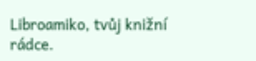Libroamiko, tvůj knižní rádce.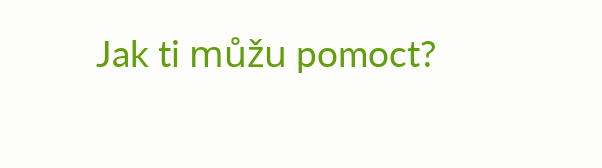Jak ti můžu pomoct?